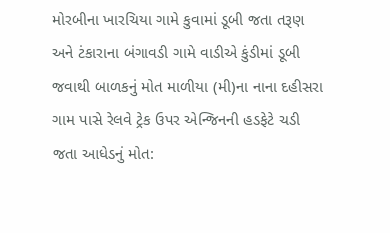મોરબીના ખારચિયા ગામે કુવામાં ડૂબી જતા તરૂણ અને ટંકારાના બંગાવડી ગામે વાડીએ કુંડીમાં ડૂબી જવાથી બાળકનું મોત માળીયા (મી)ના નાના દહીસરા ગામ પાસે રેલવે ટ્રેક ઉપર એન્જિનની હડફેટે ચડી જતા આધેડનું મોત: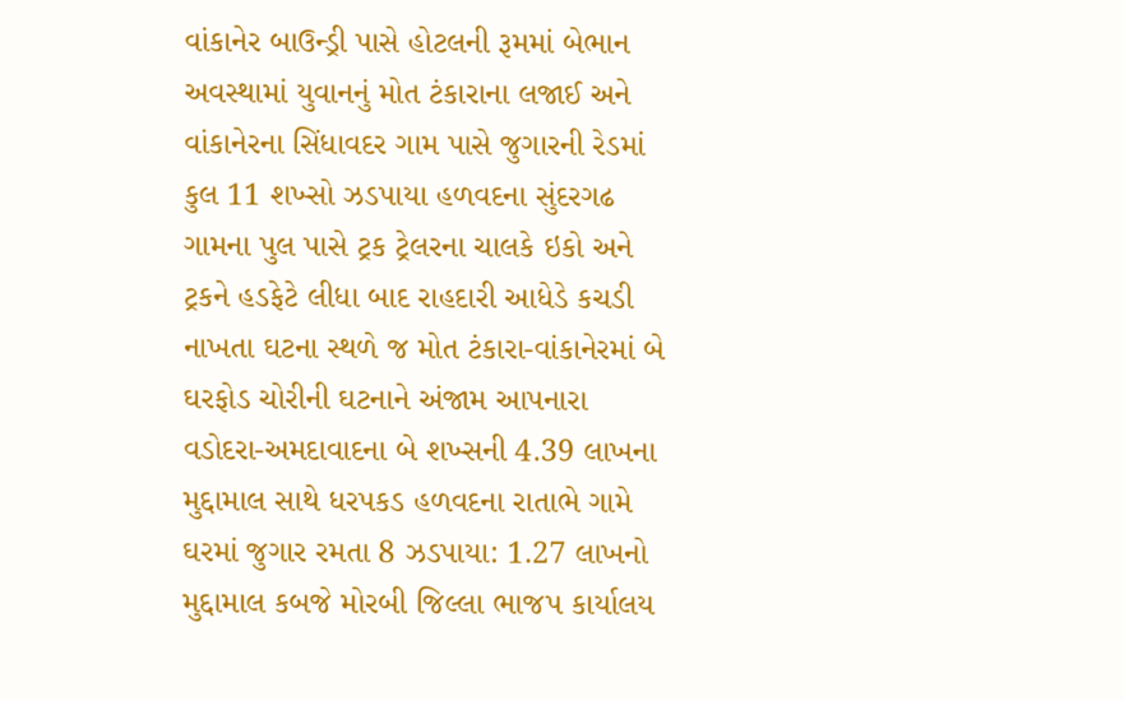વાંકાનેર બાઉન્ડ્રી પાસે હોટલની રૂમમાં બેભાન અવસ્થામાં યુવાનનું મોત ટંકારાના લજાઈ અને વાંકાનેરના સિંધાવદર ગામ પાસે જુગારની રેડમાં કુલ 11 શખ્સો ઝડપાયા હળવદના સુંદરગઢ ગામના પુલ પાસે ટ્રક ટ્રેલરના ચાલકે ઇકો અને ટ્રકને હડફેટે લીધા બાદ રાહદારી આધેડે કચડી નાખતા ઘટના સ્થળે જ મોત ટંકારા-વાંકાનેરમાં બે ઘરફોડ ચોરીની ઘટનાને અંજામ આપનારા વડોદરા-અમદાવાદના બે શખ્સની 4.39 લાખના મુદ્દામાલ સાથે ધરપકડ હળવદના રાતાભે ગામે ઘરમાં જુગાર રમતા 8 ઝડપાયા: 1.27 લાખનો મુદ્દામાલ કબજે મોરબી જિલ્લા ભાજપ કાર્યાલય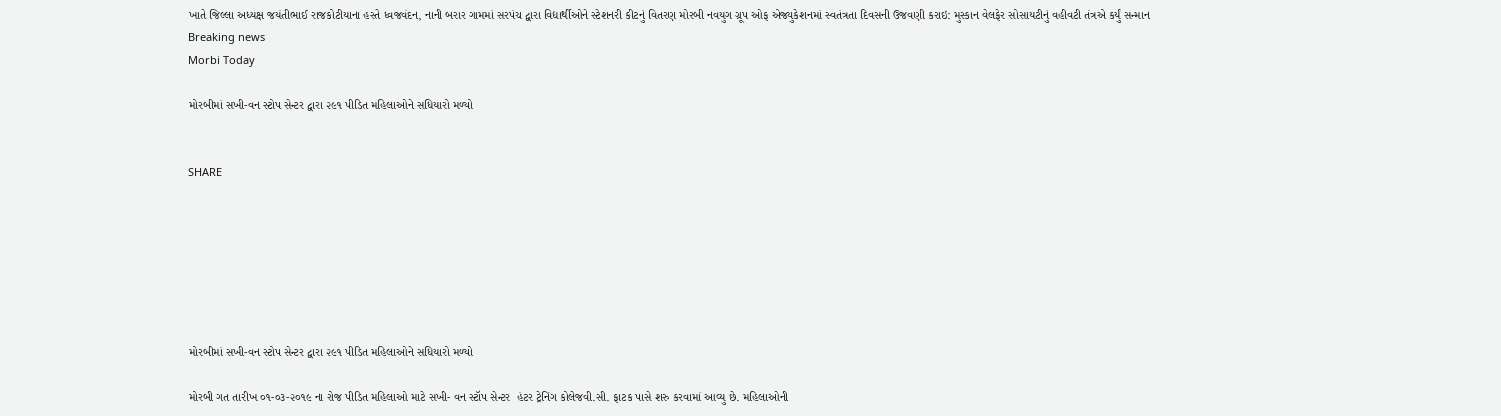ખાતે જિલ્લા અધ્યક્ષ જયંતીભાઈ રાજકોટીયાના હસ્તે ધ્વજવંદન, નાની બરાર ગામમાં સરપંચ દ્વારા વિદ્યાર્થીઓને સ્ટેશનરી કીટનું વિતરણ મોરબી નવયુગ ગ્રૂપ ઓફ એજ્યુકેશનમાં સ્વતંત્રતા દિવસની ઉજવણી કરાઇ: મુસ્કાન વેલફેર સોસાયટીનું વહીવટી તંત્રએ કર્યું સન્માન
Breaking news
Morbi Today

મોરબીમાં સખી-વન સ્ટોપ સેન્ટર દ્વારા ૨૯૧ પીડિત મહિલાઓને સધિયારો મળ્યો


SHARE







મોરબીમાં સખી-વન સ્ટોપ સેન્ટર દ્વારા ૨૯૧ પીડિત મહિલાઓને સધિયારો મળ્યો

મોરબી ગત તારીખ ૦૧-૦૩-૨૦૧૯ ના રોજ પીડિત મહિલાઓ માટે સખી- વન સ્ટૉપ સેન્ટર  હંટર ટ્રેનિંગ કોલેજવી.સી. ફાટક પાસે શરુ કરવામાં આવ્યુ છે. મહિલાઓની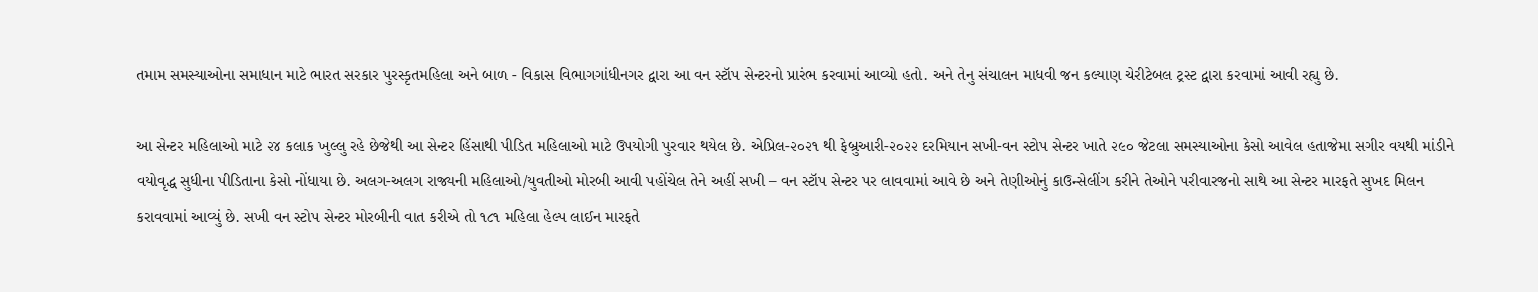તમામ સમસ્યાઓના સમાધાન માટે ભારત સરકાર પુરસ્કૃતમહિલા અને બાળ - વિકાસ વિભાગગાંધીનગર દ્વારા આ વન સ્ટૉપ સેન્ટરનો પ્રારંભ કરવામાં આવ્યો હતો. અને તેનુ સંચાલન માધવી જન કલ્યાણ ચેરીટેબલ ટ્રસ્ટ દ્વારા કરવામાં આવી રહ્યુ છે.

આ સેન્ટર મહિલાઓ માટે ૨૪ કલાક ખુલ્લુ રહે છેજેથી આ સેન્ટર હિંસાથી પીડિત મહિલાઓ માટે ઉપયોગી પુરવાર થયેલ છે. એપ્રિલ-૨૦૨૧ થી ફેબ્રુઆરી-૨૦૨૨ દરમિયાન સખી-વન સ્ટોપ સેન્ટર ખાતે ૨૯૦ જેટલા સમસ્યાઓના કેસો આવેલ હતાજેમા સગીર વયથી માંડીને વયોવૃદ્ધ સુધીના પીડિતાના કેસો નોંધાયા છે. અલગ-અલગ રાજ્યની મહિલાઓ/યુવતીઓ મોરબી આવી પહોંચેલ તેને અહીં સખી – વન સ્ટૉપ સેન્ટર પર લાવવામાં આવે છે અને તેણીઓનું કાઉન્સેલીંગ કરીને તેઓને પરીવારજનો સાથે આ સેન્ટર મારફતે સુખદ મિલન કરાવવામાં આવ્યું છે. સખી વન સ્ટોપ સેન્ટર મોરબીની વાત કરીએ તો ૧૮૧ મહિલા હેલ્પ લાઈન મારફતે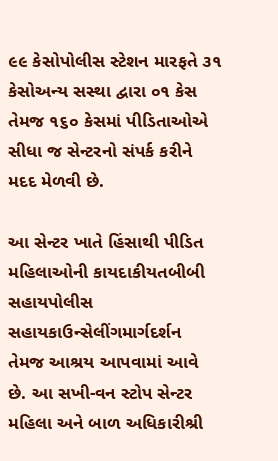૯૯ કેસોપોલીસ સ્ટેશન મારફતે ૩૧ કેસોઅન્ય સસ્થા દ્વારા ૦૧ કેસ તેમજ ૧૬૦ કેસમાં પીડિતાઓએ સીધા જ સેન્ટરનો સંપર્ક કરીને મદદ મેળવી છે.

આ સેન્ટર ખાતે હિંસાથી પીડિત મહિલાઓની કાયદાકીયતબીબી સહાયપોલીસ સહાયકાઉન્સેલીંગમાર્ગદર્શન તેમજ આશ્રય આપવામાં આવે છે. આ સખી-વન સ્ટોપ સેન્ટર મહિલા અને બાળ અધિકારીશ્રી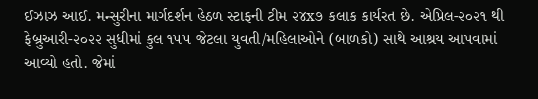ઈઝાઝ આઈ. મન્સુરીના માર્ગદર્શન હેઠળ સ્ટાફની ટીમ ૨૪x૭ કલાક કાર્યરત છે. એપ્રિલ-૨૦૨૧ થી ફેબ્રુઆરી-૨૦૨૨ સુધીમાં કુલ ૧૫૫ જેટલા યુવતી/મહિલાઓને (બાળકો) સાથે આશ્રય આપવામાં આવ્યો હતો. જેમાં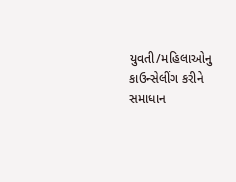યુવતી/મહિલાઓનુ કાઉન્સેલીંગ કરીને સમાધાન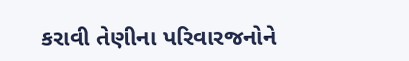કરાવી તેણીના પરિવારજનોને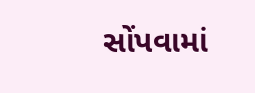સોંપવામાં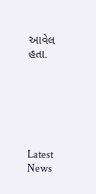આવેલ હતા.






Latest News